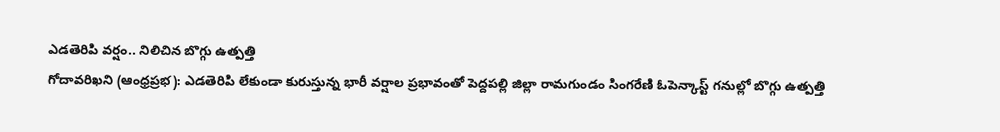ఎడతెరిపి వర్షం.. నిలిచిన బొగ్గు ఉత్పత్తి
గోదావరిఖని (ఆంధ్రప్రభ): ఎడతెరిపి లేకుండా కురుస్తున్న భారీ వర్షాల ప్రభావంతో పెద్దపల్లి జిల్లా రామగుండం సింగరేణి ఓపెన్కాస్ట్ గనుల్లో బొగ్గు ఉత్పత్తి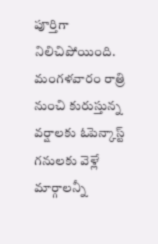పూర్తిగా నిలిచిపోయింది. మంగళవారం రాత్రి నుంచి కురుస్తున్న వర్షాలకు ఓపెన్కాస్ట్ గనులకు వెళ్లే మార్గాలన్నీ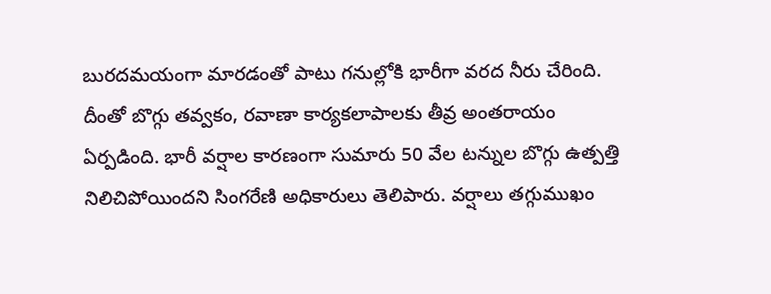బురదమయంగా మారడంతో పాటు గనుల్లోకి భారీగా వరద నీరు చేరింది. దీంతో బొగ్గు తవ్వకం, రవాణా కార్యకలాపాలకు తీవ్ర అంతరాయం ఏర్పడింది. భారీ వర్షాల కారణంగా సుమారు 50 వేల టన్నుల బొగ్గు ఉత్పత్తి నిలిచిపోయిందని సింగరేణి అధికారులు తెలిపారు. వర్షాలు తగ్గుముఖం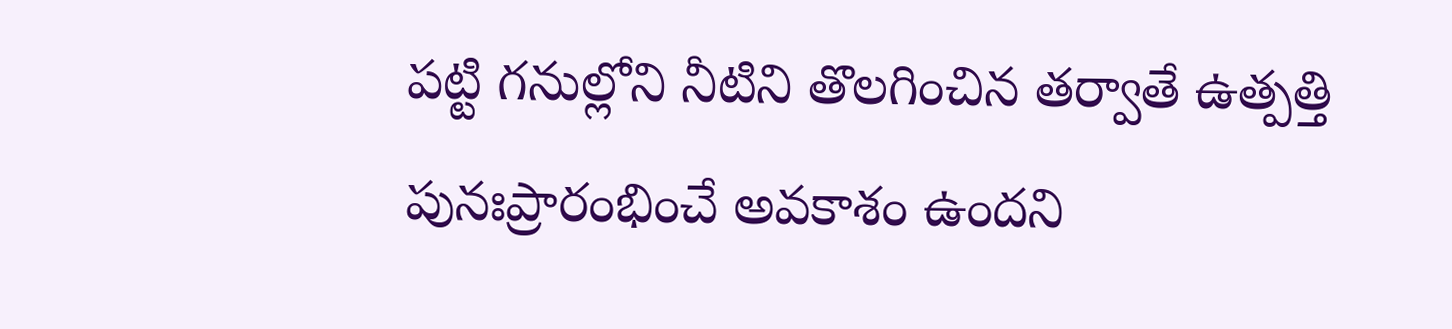పట్టి గనుల్లోని నీటిని తొలగించిన తర్వాతే ఉత్పత్తి పునఃప్రారంభించే అవకాశం ఉందని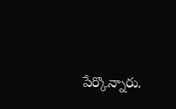పేర్కొన్నారు.